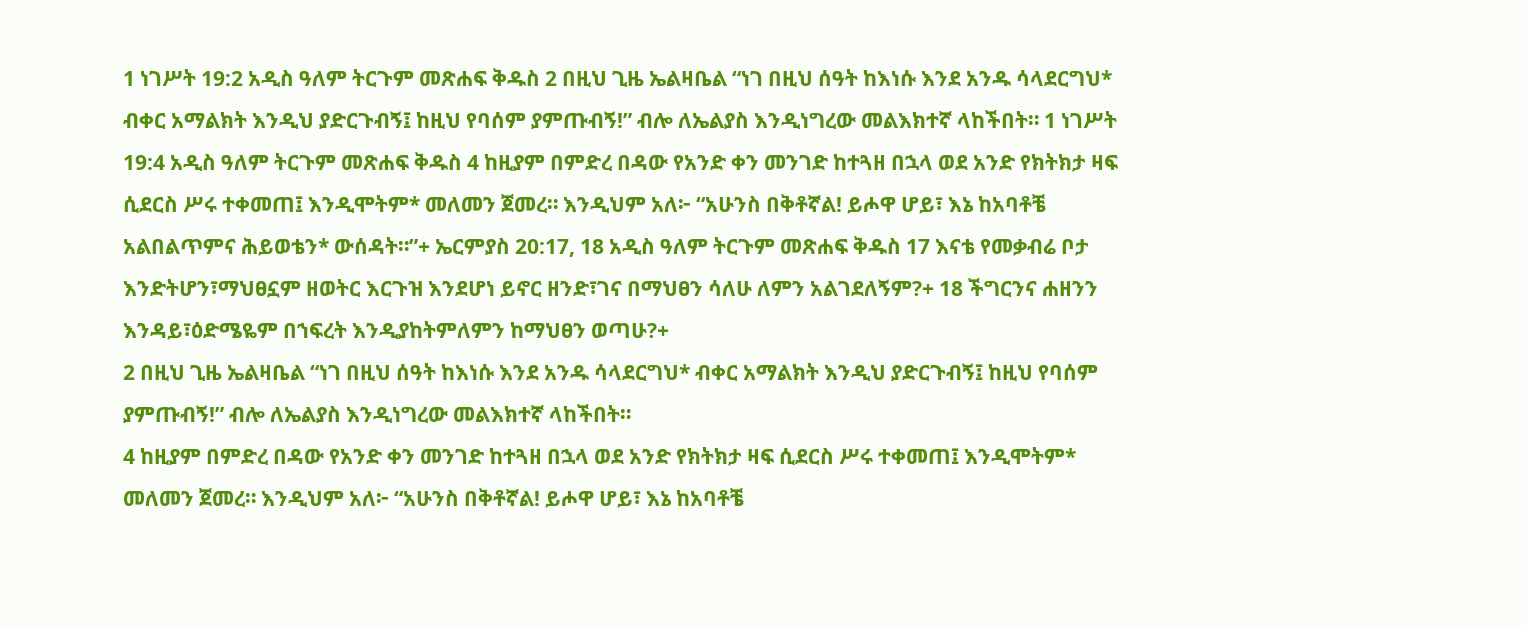1 ነገሥት 19:2 አዲስ ዓለም ትርጉም መጽሐፍ ቅዱስ 2 በዚህ ጊዜ ኤልዛቤል “ነገ በዚህ ሰዓት ከእነሱ እንደ አንዱ ሳላደርግህ* ብቀር አማልክት እንዲህ ያድርጉብኝ፤ ከዚህ የባሰም ያምጡብኝ!” ብሎ ለኤልያስ እንዲነግረው መልእክተኛ ላከችበት። 1 ነገሥት 19:4 አዲስ ዓለም ትርጉም መጽሐፍ ቅዱስ 4 ከዚያም በምድረ በዳው የአንድ ቀን መንገድ ከተጓዘ በኋላ ወደ አንድ የክትክታ ዛፍ ሲደርስ ሥሩ ተቀመጠ፤ እንዲሞትም* መለመን ጀመረ። እንዲህም አለ፦ “አሁንስ በቅቶኛል! ይሖዋ ሆይ፣ እኔ ከአባቶቼ አልበልጥምና ሕይወቴን* ውሰዳት።”+ ኤርምያስ 20:17, 18 አዲስ ዓለም ትርጉም መጽሐፍ ቅዱስ 17 እናቴ የመቃብሬ ቦታ እንድትሆን፣ማህፀኗም ዘወትር እርጉዝ እንደሆነ ይኖር ዘንድ፣ገና በማህፀን ሳለሁ ለምን አልገደለኝም?+ 18 ችግርንና ሐዘንን እንዳይ፣ዕድሜዬም በኀፍረት እንዲያከትምለምን ከማህፀን ወጣሁ?+
2 በዚህ ጊዜ ኤልዛቤል “ነገ በዚህ ሰዓት ከእነሱ እንደ አንዱ ሳላደርግህ* ብቀር አማልክት እንዲህ ያድርጉብኝ፤ ከዚህ የባሰም ያምጡብኝ!” ብሎ ለኤልያስ እንዲነግረው መልእክተኛ ላከችበት።
4 ከዚያም በምድረ በዳው የአንድ ቀን መንገድ ከተጓዘ በኋላ ወደ አንድ የክትክታ ዛፍ ሲደርስ ሥሩ ተቀመጠ፤ እንዲሞትም* መለመን ጀመረ። እንዲህም አለ፦ “አሁንስ በቅቶኛል! ይሖዋ ሆይ፣ እኔ ከአባቶቼ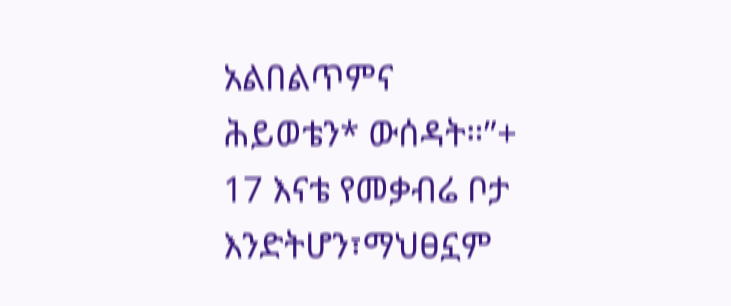አልበልጥምና ሕይወቴን* ውሰዳት።”+
17 እናቴ የመቃብሬ ቦታ እንድትሆን፣ማህፀኗም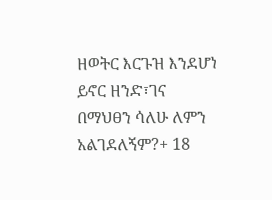ዘወትር እርጉዝ እንደሆነ ይኖር ዘንድ፣ገና በማህፀን ሳለሁ ለምን አልገደለኝም?+ 18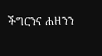ችግርንና ሐዘንን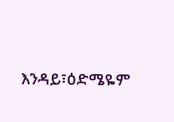እንዳይ፣ዕድሜዬም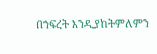በኀፍረት እንዲያከትምለምን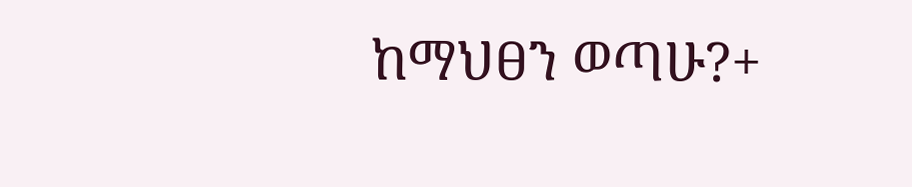ከማህፀን ወጣሁ?+